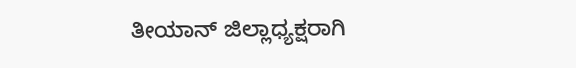ತೀಯಾನ್ ಜಿಲ್ಲಾಧ್ಯಕ್ಷರಾಗಿ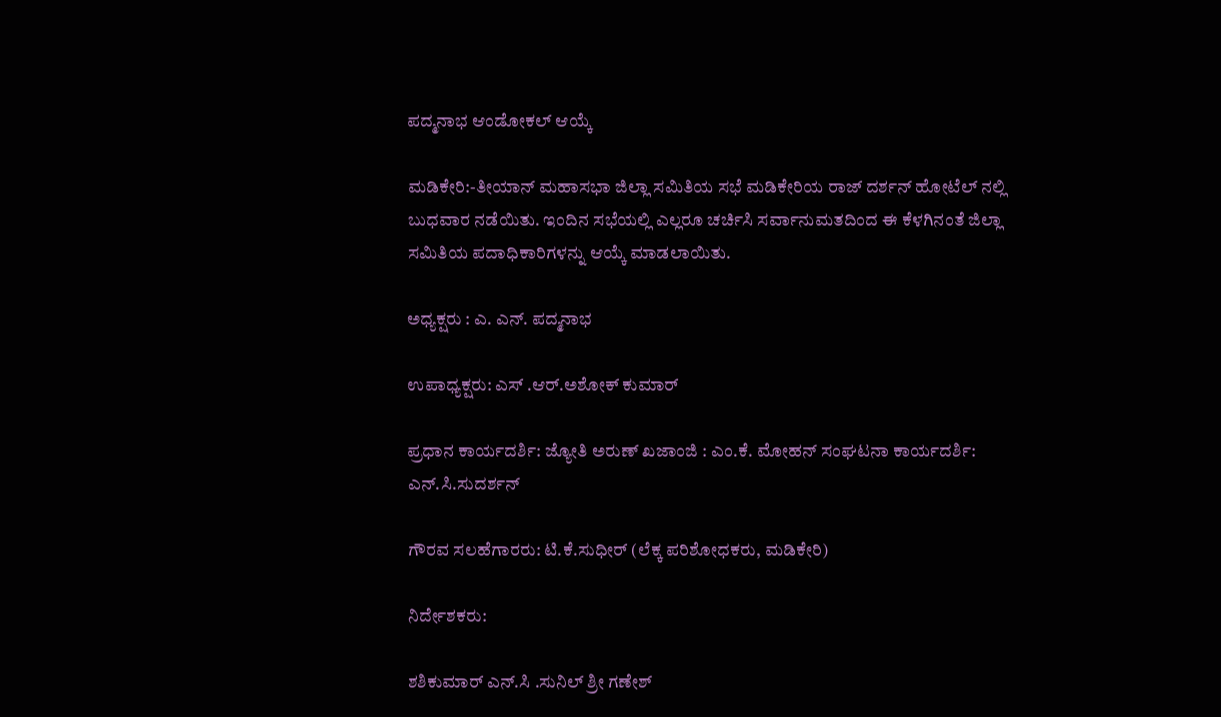ಪದ್ಮನಾಭ ಆಂಡೋಕಲ್ ಆಯ್ಕೆ

ಮಡಿಕೇರಿ:-ತೀಯಾನ್ ಮಹಾಸಭಾ ಜಿಲ್ಲಾ ಸಮಿತಿಯ ಸಭೆ ಮಡಿಕೇರಿಯ ರಾಜ್ ದರ್ಶನ್ ಹೋಟೆಲ್ ನಲ್ಲಿ ಬುಧವಾರ ನಡೆಯಿತು. ಇಂದಿನ ಸಭೆಯಲ್ಲಿ ಎಲ್ಲರೂ ಚರ್ಚಿಸಿ ಸರ್ವಾನುಮತದಿಂದ ಈ ಕೆಳಗಿನಂತೆ ಜಿಲ್ಲಾ ಸಮಿತಿಯ ಪದಾಧಿಕಾರಿಗಳನ್ನು ಆಯ್ಕೆ ಮಾಡಲಾಯಿತು.

ಅಧ್ಯಕ್ಷರು : ಎ. ಎನ್. ಪದ್ಮನಾಭ

ಉಪಾಧ್ಯಕ್ಷರು: ಎಸ್ .ಆರ್.ಅಶೋಕ್ ಕುಮಾರ್

ಪ್ರಧಾನ ಕಾರ್ಯದರ್ಶಿ: ಜ್ಯೋತಿ ಅರುಣ್ ಖಜಾಂಜಿ : ಎಂ.ಕೆ. ಮೋಹನ್ ಸಂಘಟನಾ ಕಾರ್ಯದರ್ಶಿ: ಎನ್.ಸಿ.ಸುದರ್ಶನ್

ಗೌರವ ಸಲಹೆಗಾರರು: ಟಿ.ಕೆ.ಸುಧೀರ್ (ಲೆಕ್ಕ ಪರಿಶೋಧಕರು, ಮಡಿಕೇರಿ)

ನಿರ್ದೇಶಕರು:

ಶಶಿಕುಮಾರ್ ಎನ್.ಸಿ .ಸುನಿಲ್ ಶ್ರೀ ಗಣೇಶ್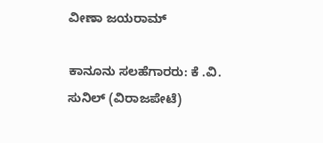ವೀಣಾ ಜಯರಾಮ್

ಕಾನೂನು ಸಲಹೆಗಾರರು: ಕೆ .ವಿ. ಸುನಿಲ್ (ವಿರಾಜಪೇಟೆ)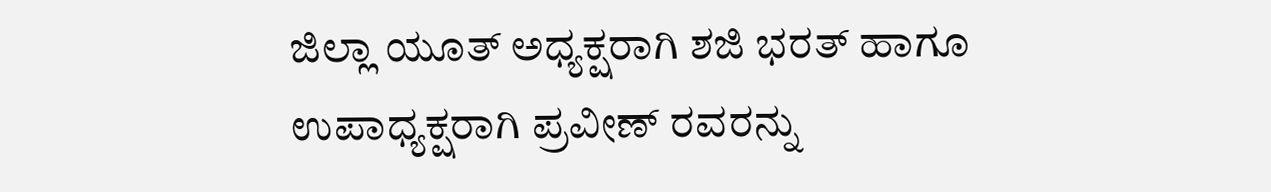ಜಿಲ್ಲಾ ಯೂತ್ ಅಧ್ಯಕ್ಷರಾಗಿ ಶಜಿ ಭರತ್ ಹಾಗೂ ಉಪಾಧ್ಯಕ್ಷರಾಗಿ ಪ್ರವೀಣ್ ರವರನ್ನು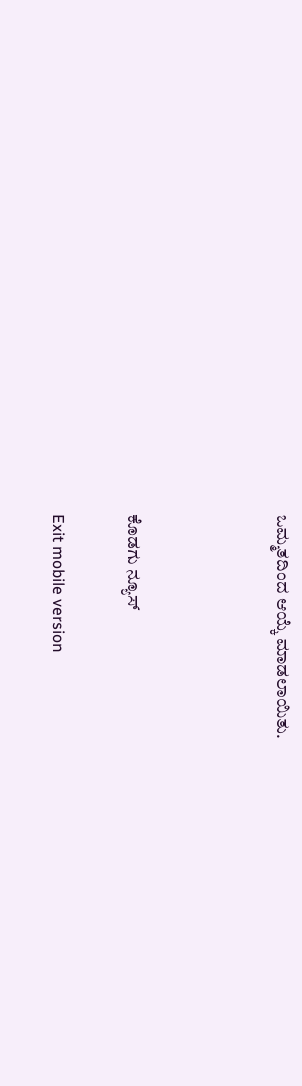ಒಮ್ಮತದಿಂದ ಆಯ್ಕೆ ಮಾಡಲಾಯಿತು.



ಕೊಡಗು ನ್ಯೂಸ್

Exit mobile version